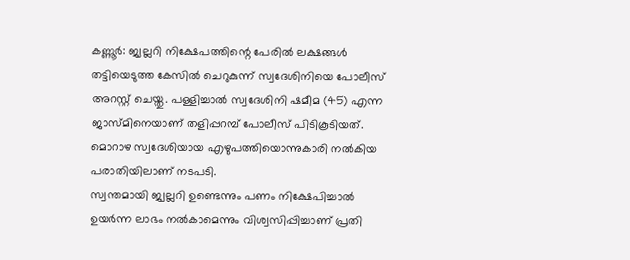കണ്ണൂർ: ജ്വല്ലറി നിക്ഷേപത്തിന്റെ പേരിൽ ലക്ഷങ്ങൾ തട്ടിയെടുത്ത കേസിൽ ചെറുകുന്ന് സ്വദേശിനിയെ പോലീസ് അറസ്റ്റ് ചെയ്തു. പള്ളിച്ചാൽ സ്വദേശിനി ഷമീമ (45) എന്ന ജാസ്മിനെയാണ് തളിപ്പറമ്പ് പോലീസ് പിടികൂടിയത്. മൊറാഴ സ്വദേശിയായ എഴുപത്തിയൊന്നുകാരി നൽകിയ പരാതിയിലാണ് നടപടി.
സ്വന്തമായി ജ്വല്ലറി ഉണ്ടെന്നും പണം നിക്ഷേപിച്ചാൽ ഉയർന്ന ലാഭം നൽകാമെന്നും വിശ്വസിപ്പിച്ചാണ് പ്രതി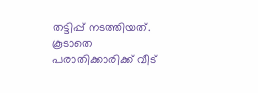തട്ടിപ്പ് നടത്തിയത്. കൂടാതെ പരാതിക്കാരിക്ക് വീട്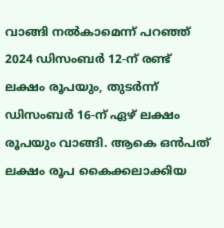വാങ്ങി നൽകാമെന്ന് പറഞ്ഞ് 2024 ഡിസംബർ 12-ന് രണ്ട് ലക്ഷം രൂപയും, തുടർന്ന് ഡിസംബർ 16-ന് ഏഴ് ലക്ഷം രൂപയും വാങ്ങി. ആകെ ഒൻപത് ലക്ഷം രൂപ കൈക്കലാക്കിയ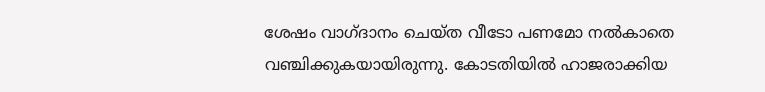ശേഷം വാഗ്ദാനം ചെയ്ത വീടോ പണമോ നൽകാതെ വഞ്ചിക്കുകയായിരുന്നു. കോടതിയിൽ ഹാജരാക്കിയ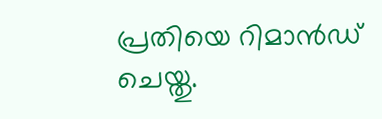പ്രതിയെ റിമാൻഡ് ചെയ്തു.